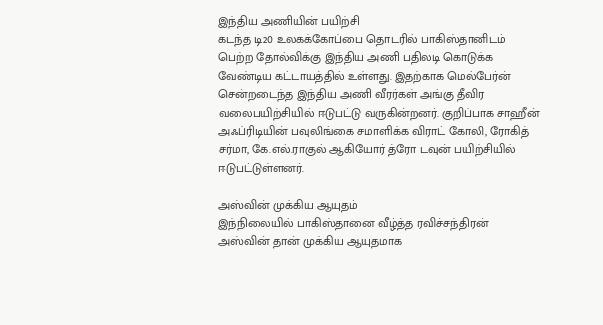இந்திய அணியின் பயிற்சி
கடந்த டி20 உலகக்கோப்பை தொடரில் பாகிஸ்தானிடம் பெற்ற தோல்விக்கு இந்திய அணி பதிலடி கொடுக்க வேண்டிய கட்டாயத்தில் உள்ளது. இதற்காக மெல்பேர்ன் சென்றடைந்த இந்திய அணி வீரர்கள் அங்கு தீவிர வலைபயிற்சியில் ஈடுபட்டு வருகின்றனர். குறிப்பாக சாஹீன் அஃப்ரிடியின் பவுலிங்கை சமாளிக்க விராட் கோலி, ரோகித் சர்மா, கே.எல்.ராகுல் ஆகியோர் த்ரோ டவுன் பயிற்சியில் ஈடுபட்டுள்ளனர்.

அஸ்வின் முக்கிய ஆயுதம்
இந்நிலையில் பாகிஸ்தானை வீழ்த்த ரவிச்சந்திரன் அஸ்வின் தான் முக்கிய ஆயுதமாக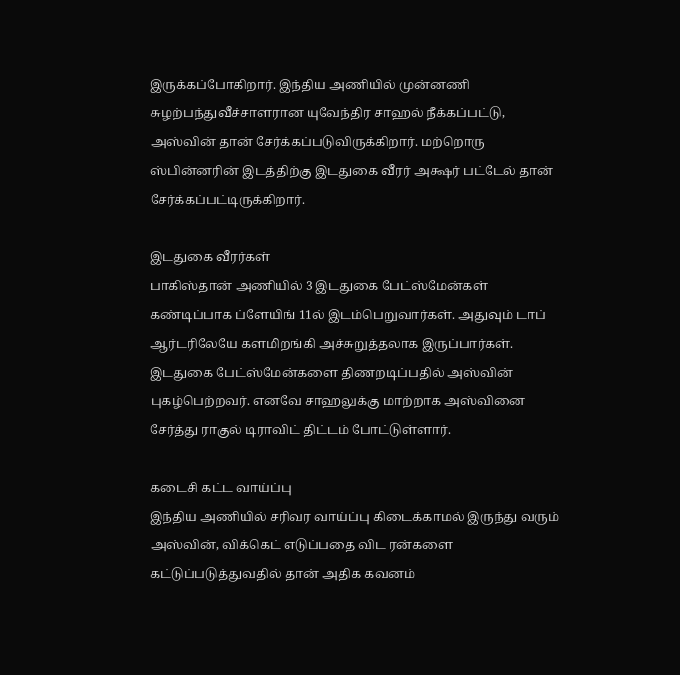இருக்கப்போகிறார். இந்திய அணியில் முன்னணி சுழற்பந்துவீச்சாளரான யுவேந்திர சாஹல் நீக்கப்பட்டு, அஸ்வின் தான் சேர்க்கப்படுவிருக்கிறார். மற்றொரு ஸ்பின்னரின் இடத்திற்கு இடதுகை வீரர் அக்ஷர் பட்டேல் தான் சேர்க்கப்பட்டிருக்கிறார்.

இடதுகை வீரர்கள்
பாகிஸ்தான் அணியில் 3 இடதுகை பேட்ஸ்மேன்கள் கண்டிப்பாக ப்ளேயிங் 11ல் இடம்பெறுவார்கள். அதுவும் டாப் ஆர்டரிலேயே களமிறங்கி அச்சுறுத்தலாக இருப்பார்கள். இடதுகை பேட்ஸ்மேன்களை திணறடிப்பதில் அஸ்வின் புகழ்பெற்றவர். எனவே சாஹலுக்கு மாற்றாக அஸ்வினை சேர்த்து ராகுல் டிராவிட் திட்டம் போட்டுள்ளார்.

கடைசி கட்ட வாய்ப்பு
இந்திய அணியில் சரிவர வாய்ப்பு கிடைக்காமல் இருந்து வரும் அஸ்வின், விக்கெட் எடுப்பதை விட ரன்களை கட்டுப்படுத்துவதில் தான் அதிக கவனம்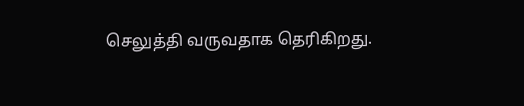செலுத்தி வருவதாக தெரிகிறது.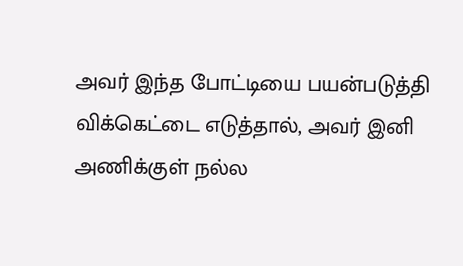அவர் இந்த போட்டியை பயன்படுத்தி விக்கெட்டை எடுத்தால், அவர் இனி அணிக்குள் நல்ல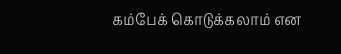கம்பேக் கொடுக்கலாம் என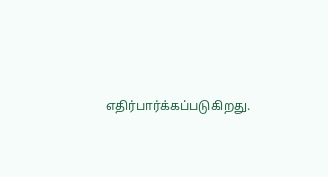எதிர்பார்க்கப்படுகிறது.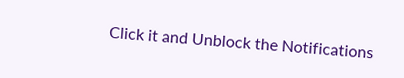Click it and Unblock the Notifications